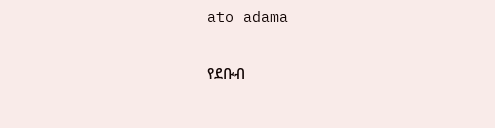ato adama

የደቡብ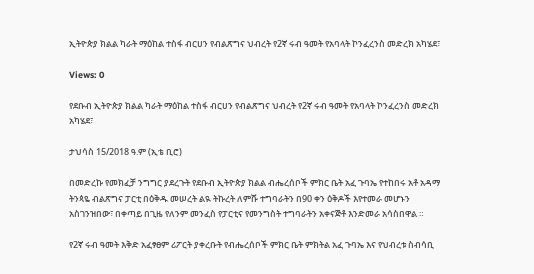ኢትዮጵያ ክልል ካራት ማዕከል ተስፋ ብርሀን የብልጽግና ህብረት የ2ኛ ሩብ ዓመት የአባላት ኮንፈረንስ መድረክ አካሄደ፣

Views: 0

የደቡብ ኢትዮጵያ ክልል ካራት ማዕከል ተስፋ ብርሀን የብልጽግና ህብረት የ2ኛ ሩብ ዓመት የአባላት ኮንፈረንስ መድረክ አካሄደ፣

ታህሳስ 15/2018 ዓ.ም (ኢቴ ቢሮ)

በመድረኩ የመክፈቻ ንግግር ያደረጉት የደቡብ ኢትዮጵያ ክልል ብሔረሰቦች ምክር ቤት አፈ ጉባኤ የተከበሩ አቶ አዳማ ትንጳዬ ብልጽግና ፓርቲ በዕቅዱ መሠረት ልዪ ትኩረት ለምሹ ተግባራትን በ90 ቀን ዕቅዶች እየተመራ መሆኑን አስገንዝበው፣ በቀጣይ በጊዜ የለንም መንፈስ የፓርቲና የመንግስት ተግባራትን አቀናጅቶ እንድመራ አሳስበዋል ።

የ2ኛ ሩብ ዓመት እቅድ አፈፃፀም ሪፖርት ያቀረቡት የብሔረሰቦች ምክር ቤት ምክትል አፈ ጉባኤ እና የህብረቱ ስብሳቢ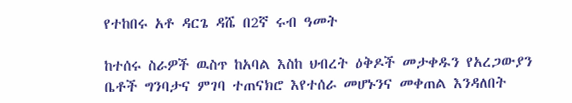የተከበሩ አቶ ዳርጌ ዳሼ በ2ኛ ሩብ ዓመት

ከተሰሩ ስራዎች ዉስጥ ከአባል እስከ ህብረት ዕቅዶች መታቀዱን የአረጋውያን ቤቶች ግንባታና ምገባ ተጠናክሮ እየተሰራ መሆኑንና መቀጠል እንዳለበት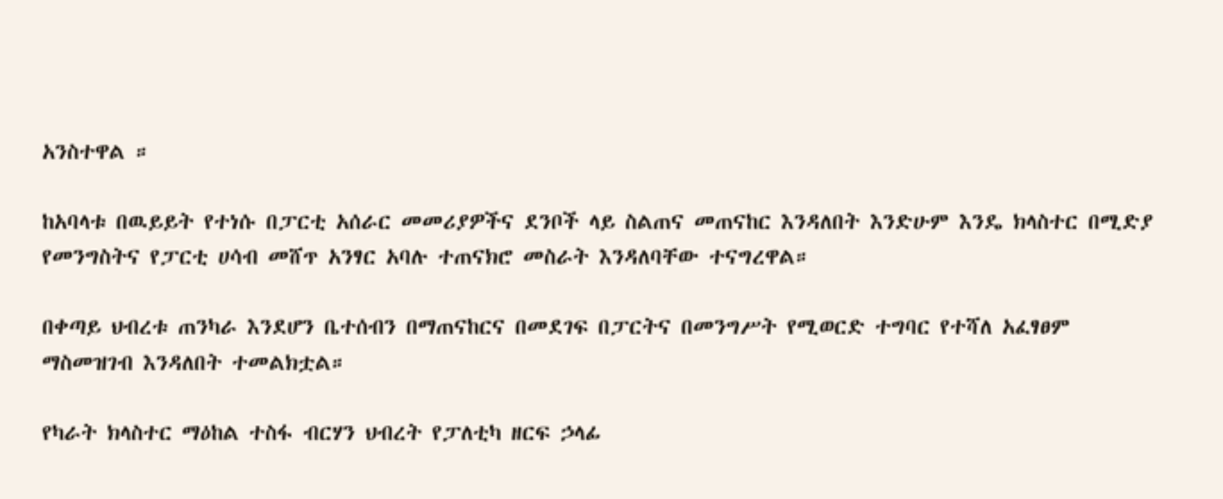አንስተዋል ።

ከአባላቱ በዉይይት የተነሱ በፓርቲ አሰራር መመሪያዎችና ደንቦች ላይ ስልጠና መጠናከር እንዳለበት እንድሁም እንዴ ክላስተር በሚድያ የመንግስትና የፓርቲ ሀሳብ መሸጥ አንፃር አባሉ ተጠናክሮ መስራት እንዳለባቸው ተናግረዋል።

በቀጣይ ህብረቱ ጠንካራ እንደሆን ቤተሰብን በማጠናከርና በመደገፍ በፓርትና በመንግሥት የሚወርድ ተግባር የተሻለ አፈፃፀም ማስመዝገብ እንዳለበት ተመልክቷል።

የካራት ክላስተር ማዕከል ተስፋ ብርሃን ህብረት የፓለቲካ ዘርፍ ኃላፊ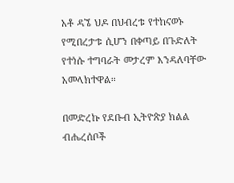አቶ ዳኜ ህዶ በህብረቱ የተከናወኑ የሚበረታቱ ሲሆን በቀጣይ በጉድለት የተነሱ ተግባራት መታረም እንዳለባቸው አመላክተዋል።

በመድረኩ የደቡብ ኢትዮጵያ ክልል ብሔረሰቦች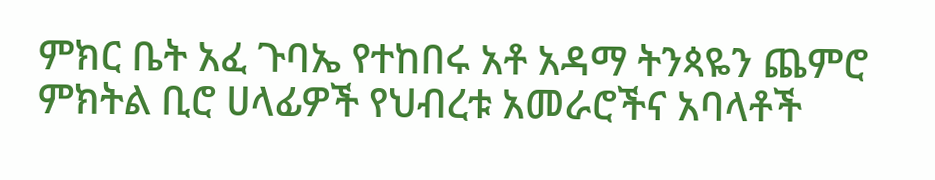ምክር ቤት አፈ ጉባኤ የተከበሩ አቶ አዳማ ትንጳዬን ጨምሮ ምክትል ቢሮ ሀላፊዎች የህብረቱ አመራሮችና አባላቶች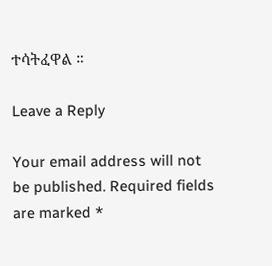ተሳትፈዋል ።

Leave a Reply

Your email address will not be published. Required fields are marked *